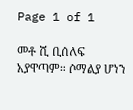Page 1 of 1

መቶ ሺ ቢሰለፍ አያዋጣም። ሶማልያ ሆነን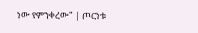ነው የምንቀረው" | ጦርነቱ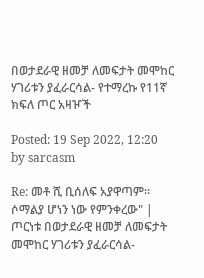በወታደራዊ ዘመቻ ለመፍታት መሞከር ሃገሪቱን ያፈራርሳል- የተማረኩ የ11ኛ ክፍለ ጦር አዛዦች

Posted: 19 Sep 2022, 12:20
by sarcasm

Re: መቶ ሺ ቢሰለፍ አያዋጣም። ሶማልያ ሆነን ነው የምንቀረው" | ጦርነቱ በወታደራዊ ዘመቻ ለመፍታት መሞከር ሃገሪቱን ያፈራርሳል-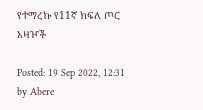የተማረኩ የ11ኛ ክፍለ ጦር አዛዦች

Posted: 19 Sep 2022, 12:31
by Abere